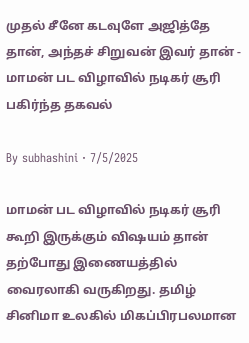முதல் சீனே கடவுளே அஜித்தே தான், அந்தச் சிறுவன் இவர் தான் - மாமன் பட விழாவில் நடிகர் சூரி பகிர்ந்த தகவல்

By subhashini · 7/5/2025

மாமன் பட விழாவில் நடிகர் சூரி கூறி இருக்கும் விஷயம் தான் தற்போது இணையத்தில் வைரலாகி வருகிறது. தமிழ் சினிமா உலகில் மிகப்பிரபலமான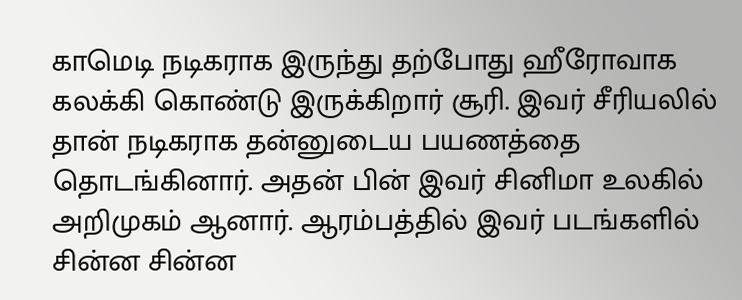காமெடி நடிகராக இருந்து தற்போது ஹீரோவாக கலக்கி கொண்டு இருக்கிறார் சூரி. இவர் சீரியலில் தான் நடிகராக தன்னுடைய பயணத்தை தொடங்கினார். அதன் பின் இவர் சினிமா உலகில் அறிமுகம் ஆனார். ஆரம்பத்தில் இவர் படங்களில் சின்ன சின்ன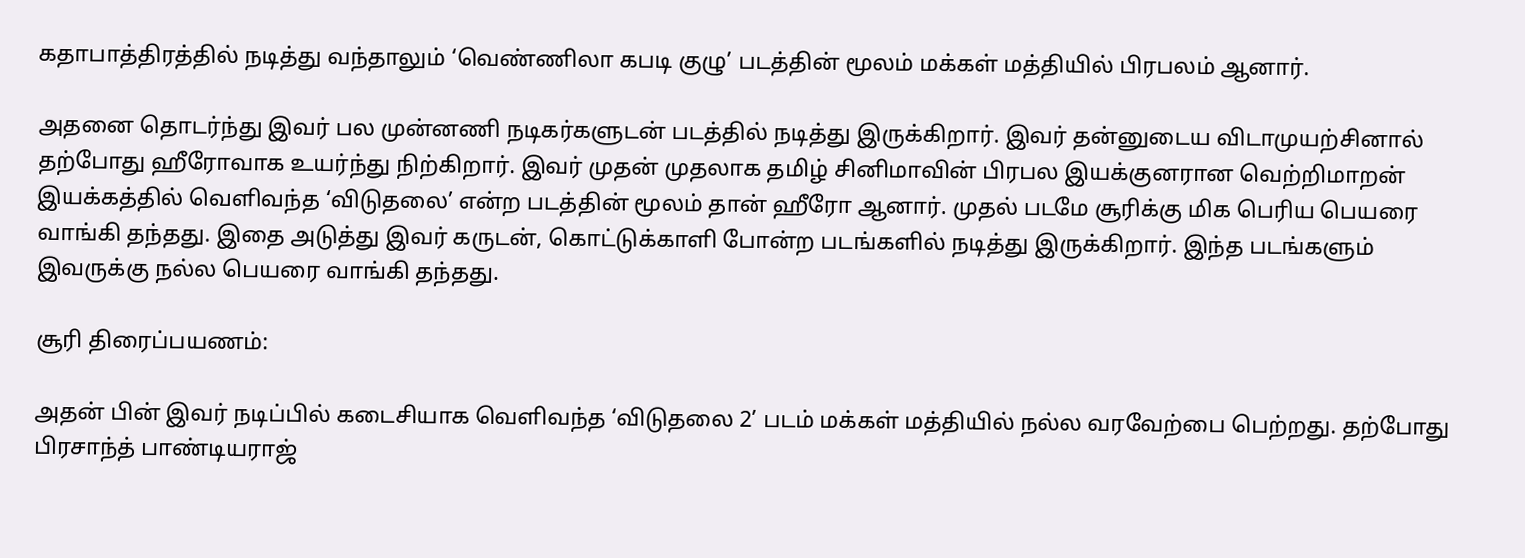கதாபாத்திரத்தில் நடித்து வந்தாலும் ‘வெண்ணிலா கபடி குழு’ படத்தின் மூலம் மக்கள் மத்தியில் பிரபலம் ஆனார்.

அதனை தொடர்ந்து இவர் பல முன்னணி நடிகர்களுடன் படத்தில் நடித்து இருக்கிறார். இவர் தன்னுடைய விடாமுயற்சினால் தற்போது ஹீரோவாக உயர்ந்து நிற்கிறார். இவர் முதன் முதலாக தமிழ் சினிமாவின் பிரபல இயக்குனரான வெற்றிமாறன் இயக்கத்தில் வெளிவந்த ‘விடுதலை’ என்ற படத்தின் மூலம் தான் ஹீரோ ஆனார். முதல் படமே சூரிக்கு மிக பெரிய பெயரை வாங்கி தந்தது. இதை அடுத்து இவர் கருடன், கொட்டுக்காளி போன்ற படங்களில் நடித்து இருக்கிறார். இந்த படங்களும் இவருக்கு நல்ல பெயரை வாங்கி தந்தது.

சூரி திரைப்பயணம்:

அதன் பின் இவர் நடிப்பில் கடைசியாக வெளிவந்த ‘விடுதலை 2’ படம் மக்கள் மத்தியில் நல்ல வரவேற்பை பெற்றது. தற்போது பிரசாந்த் பாண்டியராஜ்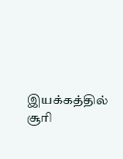இயக்கத்தில் சூரி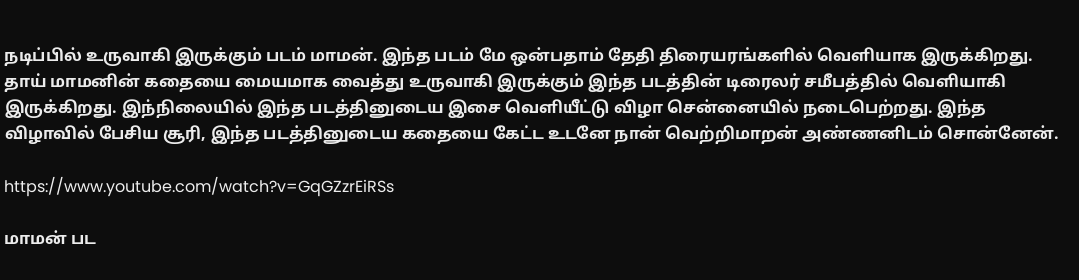நடிப்பில் உருவாகி இருக்கும் படம் மாமன். இந்த படம் மே ஒன்பதாம் தேதி திரையரங்களில் வெளியாக இருக்கிறது. தாய் மாமனின் கதையை மையமாக வைத்து உருவாகி இருக்கும் இந்த படத்தின் டிரைலர் சமீபத்தில் வெளியாகி இருக்கிறது. இந்நிலையில் இந்த படத்தினுடைய இசை வெளியீட்டு விழா சென்னையில் நடைபெற்றது. இந்த விழாவில் பேசிய சூரி, இந்த படத்தினுடைய கதையை கேட்ட உடனே நான் வெற்றிமாறன் அண்ணனிடம் சொன்னேன்.

https://www.youtube.com/watch?v=GqGZzrEiRSs

மாமன் பட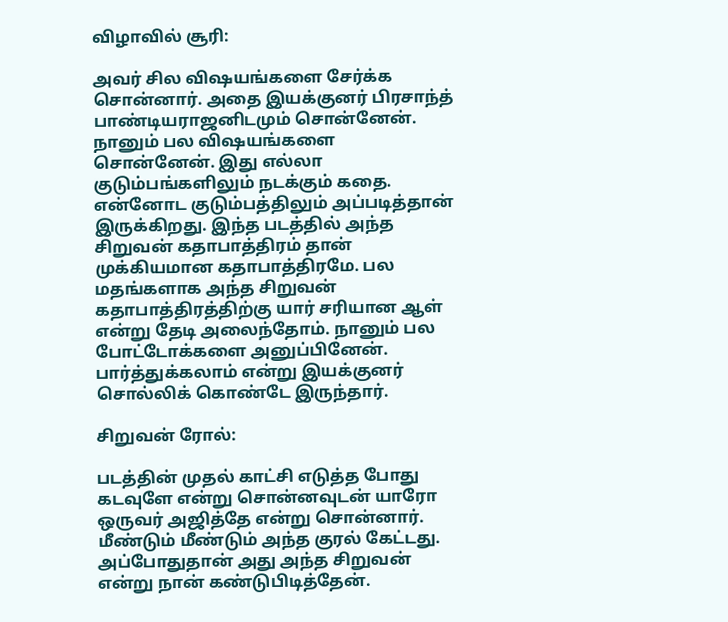விழாவில் சூரி:

அவர் சில விஷயங்களை சேர்க்க சொன்னார். அதை இயக்குனர் பிரசாந்த் பாண்டியராஜனிடமும் சொன்னேன். நானும் பல விஷயங்களை சொன்னேன். இது எல்லா குடும்பங்களிலும் நடக்கும் கதை. என்னோட குடும்பத்திலும் அப்படித்தான் இருக்கிறது. இந்த படத்தில் அந்த சிறுவன் கதாபாத்திரம் தான் முக்கியமான கதாபாத்திரமே. பல மதங்களாக அந்த சிறுவன் கதாபாத்திரத்திற்கு யார் சரியான ஆள் என்று தேடி அலைந்தோம். நானும் பல போட்டோக்களை அனுப்பினேன். பார்த்துக்கலாம் என்று இயக்குனர் சொல்லிக் கொண்டே இருந்தார்.

சிறுவன் ரோல்:

படத்தின் முதல் காட்சி எடுத்த போது கடவுளே என்று சொன்னவுடன் யாரோ ஒருவர் அஜித்தே என்று சொன்னார். மீண்டும் மீண்டும் அந்த குரல் கேட்டது. அப்போதுதான் அது அந்த சிறுவன் என்று நான் கண்டுபிடித்தேன்.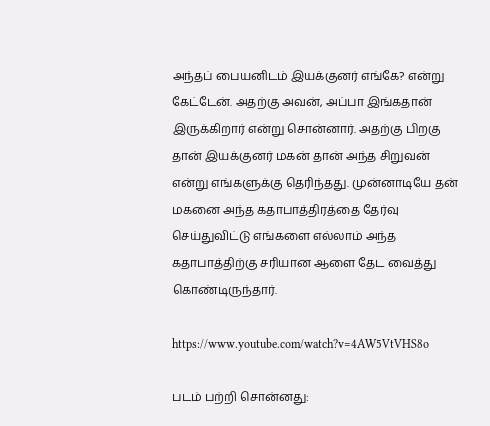அந்தப் பையனிடம் இயக்குனர் எங்கே? என்று கேட்டேன். அதற்கு அவன், அப்பா இங்கதான் இருக்கிறார் என்று சொன்னார். அதற்கு பிறகு தான் இயக்குனர் மகன் தான் அந்த சிறுவன் என்று எங்களுக்கு தெரிந்தது. முன்னாடியே தன் மகனை அந்த கதாபாத்திரத்தை தேர்வு செய்துவிட்டு எங்களை எல்லாம் அந்த கதாபாத்திற்கு சரியான ஆளை தேட வைத்து கொண்டிருந்தார்.

https://www.youtube.com/watch?v=4AW5VtVHS8o

படம் பற்றி சொன்னது: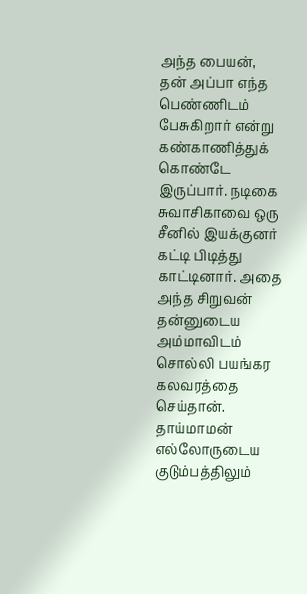அந்த பையன், தன் அப்பா எந்த பெண்ணிடம் பேசுகிறார் என்று கண்காணித்துக் கொண்டே இருப்பார். நடிகை சுவாசிகாவை ஒரு சீனில் இயக்குனர் கட்டி பிடித்து காட்டினார். அதை அந்த சிறுவன் தன்னுடைய அம்மாவிடம் சொல்லி பயங்கர கலவரத்தை செய்தான். தாய்மாமன் எல்லோருடைய குடும்பத்திலும்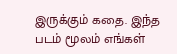இருக்கும் கதை. இந்த படம் மூலம் எங்கள்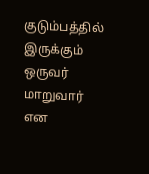குடும்பத்தில் இருக்கும் ஒருவர் மாறுவார் என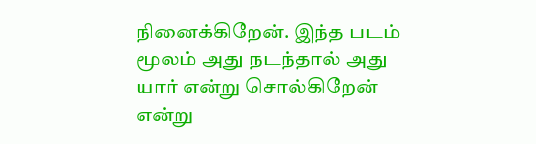நினைக்கிறேன். இந்த படம் மூலம் அது நடந்தால் அது யார் என்று சொல்கிறேன் என்று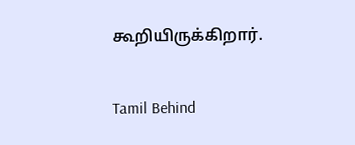கூறியிருக்கிறார்.

Tamil Behind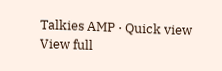Talkies AMP · Quick view
View full